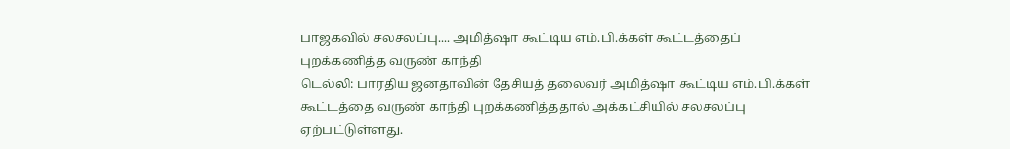பாஜகவில் சலசலப்பு.... அமித்ஷா கூட்டிய எம்.பி.க்கள் கூட்டத்தைப் புறக்கணித்த வருண் காந்தி
டெல்லி: பாரதிய ஜனதாவின் தேசியத் தலைவர் அமித்ஷா கூட்டிய எம்.பி.க்கள் கூட்டத்தை வருண் காந்தி புறக்கணித்ததால் அக்கட்சியில் சலசலப்பு ஏற்பட்டுள்ளது.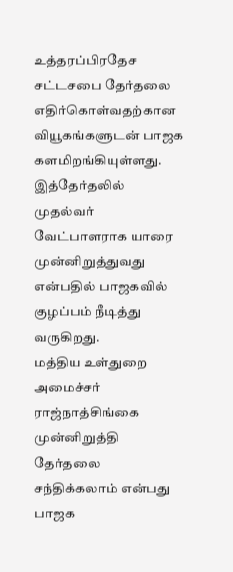உத்தரப்பிரதேச சட்டசபை தேர்தலை எதிர்கொள்வதற்கான வியூகங்களுடன் பாஜக களமிறங்கியுள்ளது. இத்தேர்தலில் முதல்வர் வேட்பாளராக யாரை முன்னிறுத்துவது என்பதில் பாஜகவில் குழப்பம் நீடித்து வருகிறது.
மத்திய உள்துறை அமைச்சர் ராஜ்நாத்சிங்கை முன்னிறுத்தி தேர்தலை சந்திக்கலாம் என்பது பாஜக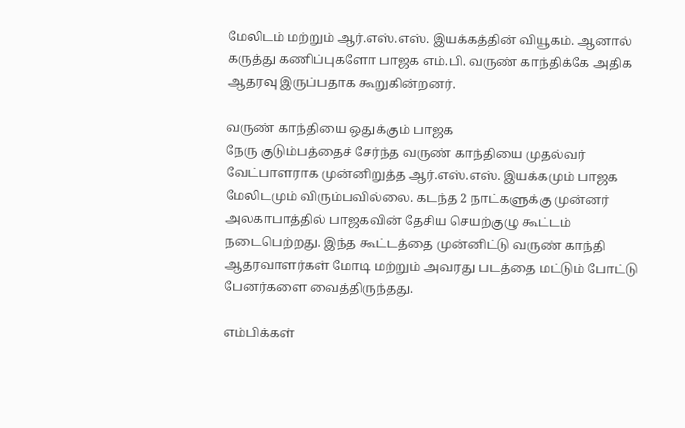மேலிடம் மற்றும் ஆர்.எஸ்.எஸ். இயக்கத்தின் வியூகம். ஆனால் கருத்து கணிப்புகளோ பாஜக எம்.பி. வருண் காந்திக்கே அதிக ஆதரவு இருப்பதாக கூறுகின்றனர்.

வருண் காந்தியை ஒதுக்கும் பாஜக
நேரு குடும்பத்தைச் சேர்ந்த வருண் காந்தியை முதல்வர் வேட்பாளராக முன்னிறுத்த ஆர்.எஸ்.எஸ். இயக்கமும் பாஜக மேலிடமும் விரும்பவில்லை. கடந்த 2 நாட்களுக்கு முன்னர் அலகாபாத்தில் பாஜகவின் தேசிய செயற்குழு கூட்டம் நடைபெற்றது. இந்த கூட்டத்தை முன்னிட்டு வருண் காந்தி ஆதரவாளர்கள் மோடி மற்றும் அவரது படத்தை மட்டும் போட்டு பேனர்களை வைத்திருந்தது.

எம்பிக்கள்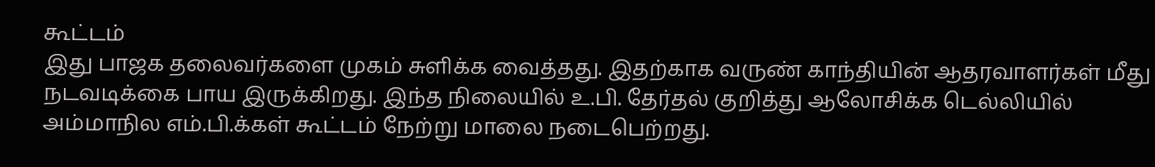கூட்டம்
இது பாஜக தலைவர்களை முகம் சுளிக்க வைத்தது. இதற்காக வருண் காந்தியின் ஆதரவாளர்கள் மீது நடவடிக்கை பாய இருக்கிறது. இந்த நிலையில் உ.பி. தேர்தல் குறித்து ஆலோசிக்க டெல்லியில் அம்மாநில எம்.பி.க்கள் கூட்டம் நேற்று மாலை நடைபெற்றது.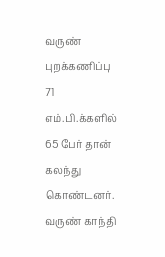வருண் புறக்கணிப்பு
71 எம்.பி.க்களில் 65 பேர் தான் கலந்து கொண்டனர். வருண் காந்தி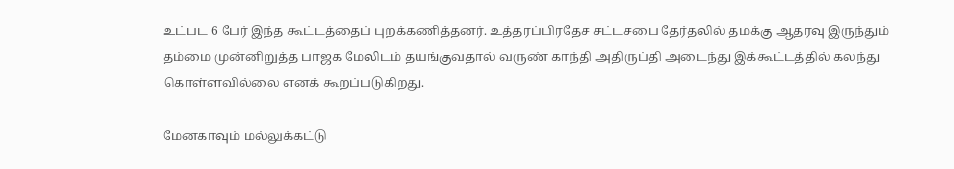உட்பட 6 பேர் இந்த கூட்டத்தைப் புறக்கணித்தனர். உத்தரப்பிரதேச சட்டசபை தேர்தலில் தமக்கு ஆதரவு இருந்தும் தம்மை முன்னிறுத்த பாஜக மேலிடம் தயங்குவதால் வருண் காந்தி அதிருப்தி அடைந்து இக்கூட்டத்தில் கலந்து கொள்ளவில்லை எனக் கூறப்படுகிறது.

மேனகாவும் மல்லுக்கட்டு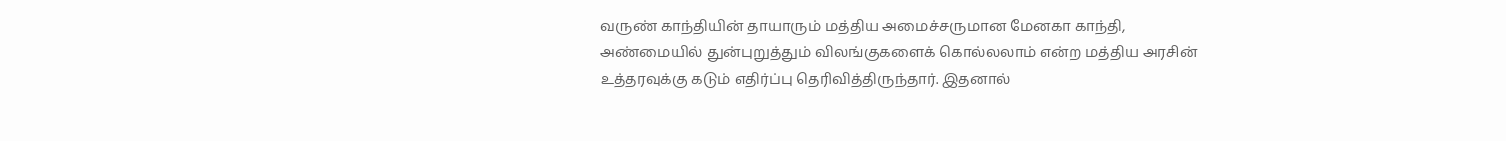வருண் காந்தியின் தாயாரும் மத்திய அமைச்சருமான மேனகா காந்தி, அண்மையில் துன்புறுத்தும் விலங்குகளைக் கொல்லலாம் என்ற மத்திய அரசின் உத்தரவுக்கு கடும் எதிர்ப்பு தெரிவித்திருந்தார். இதனால்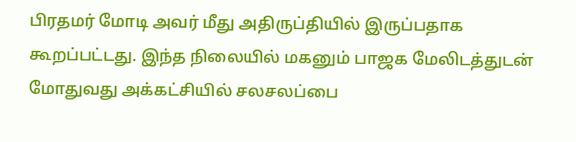பிரதமர் மோடி அவர் மீது அதிருப்தியில் இருப்பதாக கூறப்பட்டது. இந்த நிலையில் மகனும் பாஜக மேலிடத்துடன் மோதுவது அக்கட்சியில் சலசலப்பை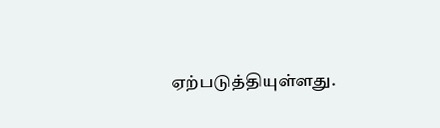ஏற்படுத்தியுள்ளது.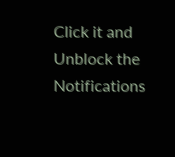Click it and Unblock the Notifications